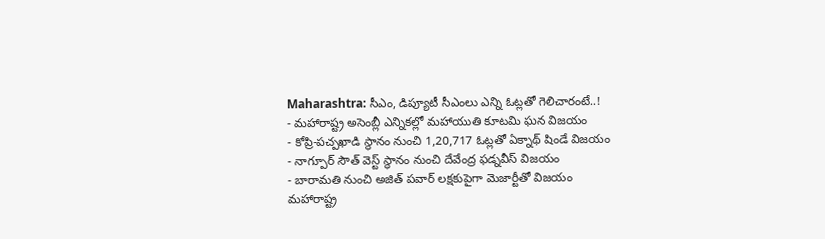Maharashtra: సీఎం, డిప్యూటీ సీఎంలు ఎన్ని ఓట్లతో గెలిచారంటే..!
- మహారాష్ట్ర అసెంబ్లీ ఎన్నికల్లో మహాయుతి కూటమి ఘన విజయం
- కోప్రి-పచ్పఖాడి స్థానం నుంచి 1,20,717 ఓట్లతో ఏక్నాథ్ షిండే విజయం
- నాగ్పూర్ సౌత్ వెస్ట్ స్థానం నుంచి దేవేంద్ర ఫడ్నవీస్ విజయం
- బారామతి నుంచి అజిత్ పవార్ లక్షకుపైగా మెజార్టీతో విజయం
మహారాష్ట్ర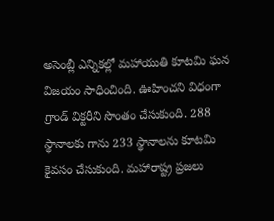అసెంబ్లీ ఎన్నికల్లో మహాయుతి కూటమి ఘన విజయం సాధించింది. ఊహించని విధంగా గ్రాండ్ విక్టరీని సొంతం చేసుకుంది. 288 స్థానాలకు గాను 233 స్థానాలను కూటమి కైవసం చేసుకుంది. మహారాష్ట్ర ప్రజలు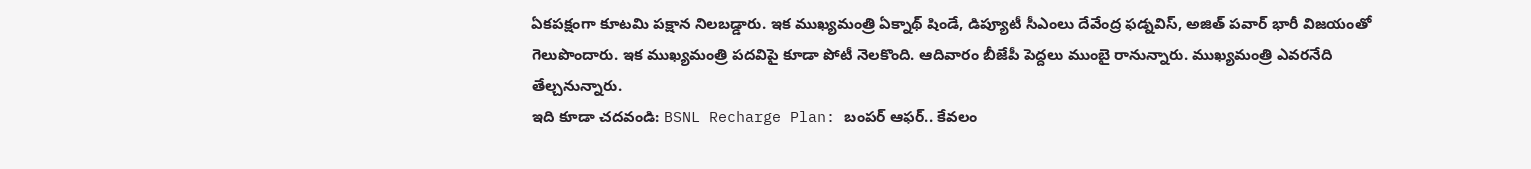ఏకపక్షంగా కూటమి పక్షాన నిలబడ్డారు. ఇక ముఖ్యమంత్రి ఏక్నాథ్ షిండే, డిప్యూటీ సీఎంలు దేవేంద్ర ఫడ్నవిస్, అజిత్ పవార్ భారీ విజయంతో గెలుపొందారు. ఇక ముఖ్యమంత్రి పదవిపై కూడా పోటీ నెలకొంది. ఆదివారం బీజేపీ పెద్దలు ముంబై రానున్నారు. ముఖ్యమంత్రి ఎవరనేది తేల్చనున్నారు.
ఇది కూడా చదవండి: BSNL Recharge Plan: బంపర్ ఆఫర్.. కేవలం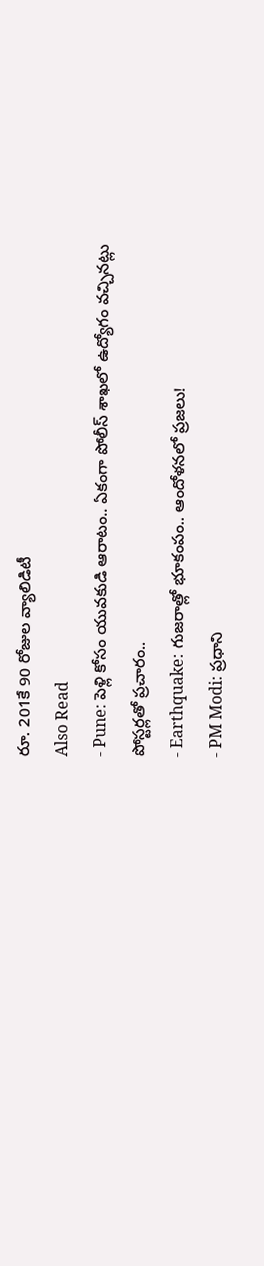రూ. 201కే 90 రోజుల వ్యాలిడిటీ
Also Read
- Pune: పెళ్లి కోసం యువకుడి ఆరాటం.. ఏకంగా పోలీస్ శాఖలో ఉద్యోగం వచ్చినట్లు పోస్టర్లతో ప్రచారం..
- Earthquake: గుజరాత్లో భూకంపం.. ఆందోళనలో ప్రజలు!
- PM Modi: ప్రధాని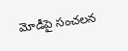మోడీపై సంచలన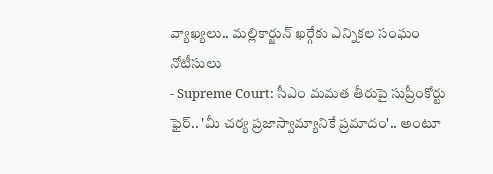వ్యాఖ్యలు.. మల్లికార్జున్ ఖర్గేకు ఎన్నికల సంఘం నోటీసులు
- Supreme Court: సీఎం మమత తీరుపై సుప్రీంకోర్టు ఫైర్.. 'మీ చర్య ప్రజాస్వామ్యానికే ప్రమాదం'.. అంటూ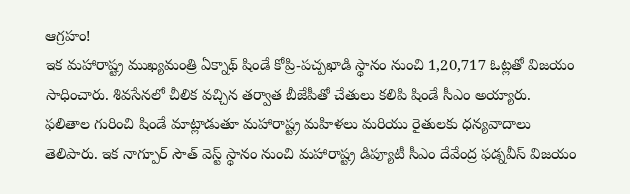ఆగ్రహం!
ఇక మహారాష్ట్ర ముఖ్యమంత్రి ఏక్నాథ్ షిండే కోప్రి-పచ్పఖాడి స్థానం నుంచి 1,20,717 ఓట్లతో విజయం సాధించారు. శివసేనలో చీలిక వచ్చిన తర్వాత బీజేపీతో చేతులు కలిపి షిండే సీఎం అయ్యారు. ఫలితాల గురించి షిండే మాట్లాడుతూ మహారాష్ట్ర మహిళలు మరియు రైతులకు ధన్యవాదాలు తెలిపారు. ఇక నాగ్పూర్ సౌత్ వెస్ట్ స్థానం నుంచి మహారాష్ట్ర డిప్యూటీ సీఎం దేవేంద్ర ఫడ్నవీస్ విజయం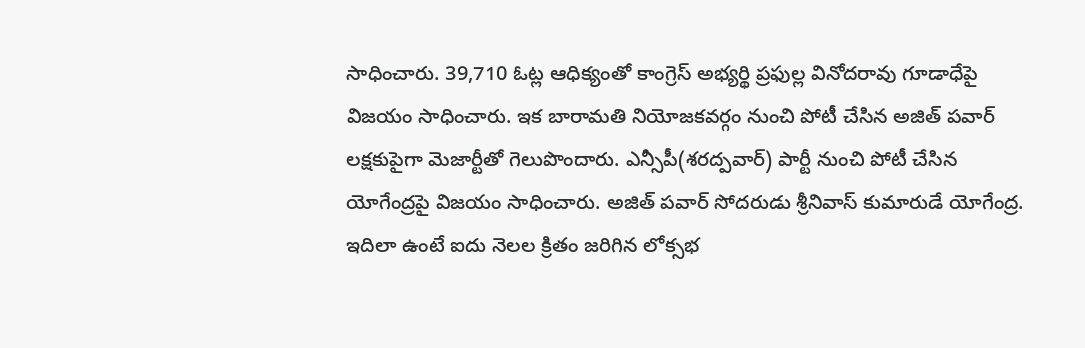సాధించారు. 39,710 ఓట్ల ఆధిక్యంతో కాంగ్రెస్ అభ్యర్థి ప్రఫుల్ల వినోదరావు గూడాధేపై విజయం సాధించారు. ఇక బారామతి నియోజకవర్గం నుంచి పోటీ చేసిన అజిత్ పవార్ లక్షకుపైగా మెజార్టీతో గెలుపొందారు. ఎన్సీపీ(శరద్పవార్) పార్టీ నుంచి పోటీ చేసిన యోగేంద్రపై విజయం సాధించారు. అజిత్ పవార్ సోదరుడు శ్రీనివాస్ కుమారుడే యోగేంద్ర. ఇదిలా ఉంటే ఐదు నెలల క్రితం జరిగిన లోక్సభ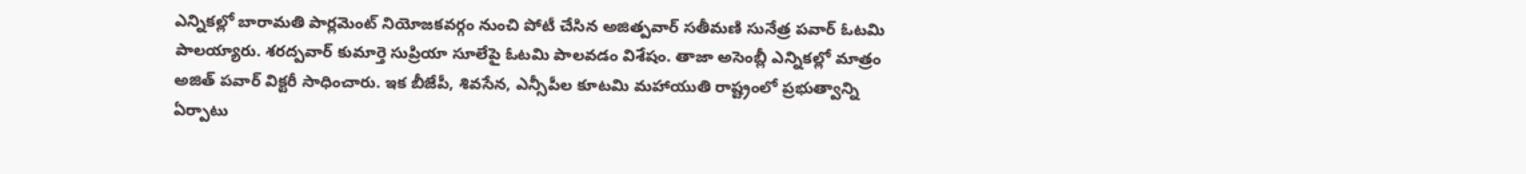ఎన్నికల్లో బారామతి పార్లమెంట్ నియోజకవర్గం నుంచి పోటీ చేసిన అజిత్పవార్ సతీమణి సునేత్ర పవార్ ఓటమి పాలయ్యారు. శరద్పవార్ కుమార్తె సుప్రియా సూలేపై ఓటమి పాలవడం విశేషం. తాజా అసెంబ్లీ ఎన్నికల్లో మాత్రం అజిత్ పవార్ విక్టరీ సాధించారు. ఇక బీజేపీ, శివసేన, ఎన్సీపీల కూటమి మహాయుతి రాష్ట్రంలో ప్రభుత్వాన్ని ఏర్పాటు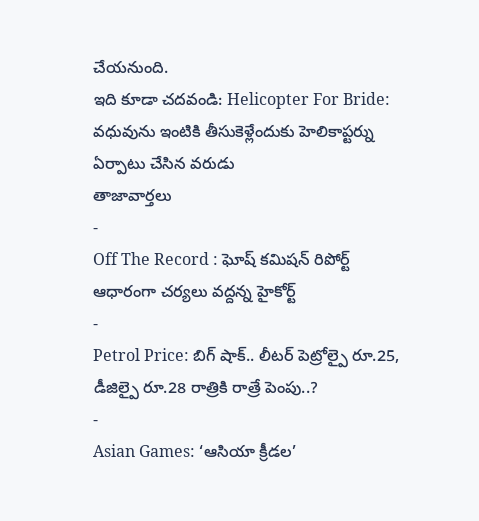చేయనుంది.
ఇది కూడా చదవండి: Helicopter For Bride: వధువును ఇంటికి తీసుకెళ్లేందుకు హెలికాప్టర్ను ఏర్పాటు చేసిన వరుడు
తాజావార్తలు
-
Off The Record : ఘోష్ కమిషన్ రిపోర్ట్ ఆధారంగా చర్యలు వద్దన్న హైకోర్ట్
-
Petrol Price: బిగ్ షాక్.. లీటర్ పెట్రోల్పై రూ.25, డీజిల్పై రూ.28 రాత్రికి రాత్రే పెంపు..?
-
Asian Games: ‘ఆసియా క్రీడల’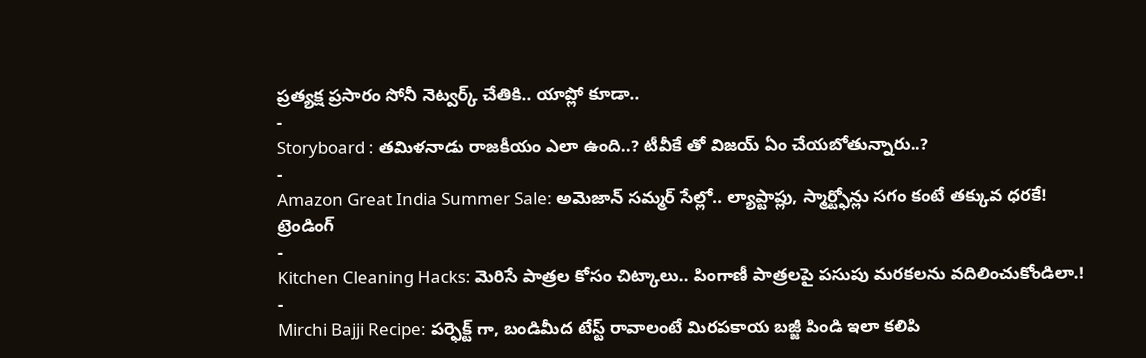ప్రత్యక్ష ప్రసారం సోనీ నెట్వర్క్ చేతికి.. యాప్లో కూడా..
-
Storyboard : తమిళనాడు రాజకీయం ఎలా ఉంది..? టీవీకే తో విజయ్ ఏం చేయబోతున్నారు..?
-
Amazon Great India Summer Sale: అమెజాన్ సమ్మర్ సేల్లో.. ల్యాప్టాప్లు, స్మార్ట్ఫోన్లు సగం కంటే తక్కువ ధరకే!
ట్రెండింగ్
-
Kitchen Cleaning Hacks: మెరిసే పాత్రల కోసం చిట్కాలు.. పింగాణీ పాత్రలపై పసుపు మరకలను వదిలించుకోండిలా.!
-
Mirchi Bajji Recipe: పర్ఫెక్ట్ గా, బండిమీద టేస్ట్ రావాలంటే మిరపకాయ బజ్జీ పిండి ఇలా కలిపి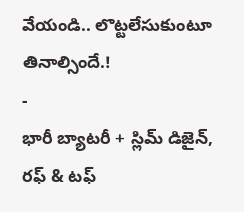వేయండి.. లొట్టలేసుకుంటూ తినాల్సిందే.!
-
భారీ బ్యాటరీ + స్లిమ్ డిజైన్, రఫ్ & టఫ్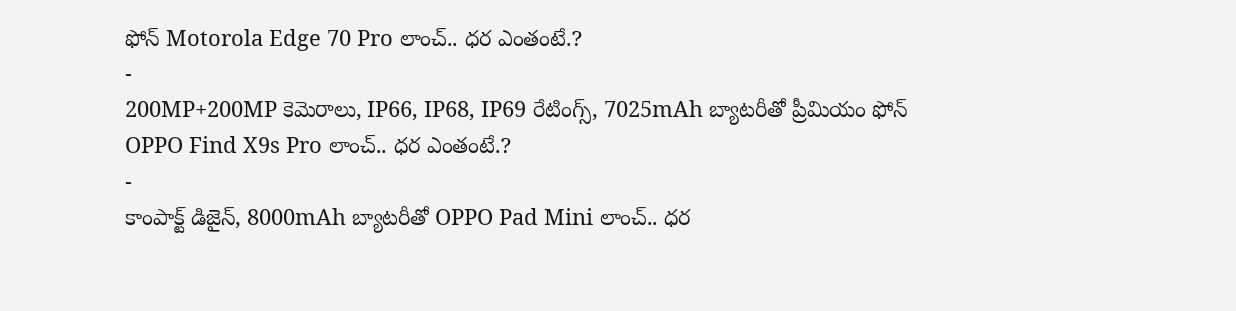ఫోన్ Motorola Edge 70 Pro లాంచ్.. ధర ఎంతంటే.?
-
200MP+200MP కెమెరాలు, IP66, IP68, IP69 రేటింగ్స్, 7025mAh బ్యాటరీతో ప్రీమియం ఫోన్ OPPO Find X9s Pro లాంచ్.. ధర ఎంతంటే.?
-
కాంపాక్ట్ డిజైన్, 8000mAh బ్యాటరీతో OPPO Pad Mini లాంచ్.. ధర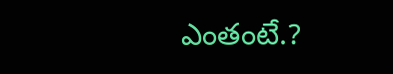ఎంతంటే.?